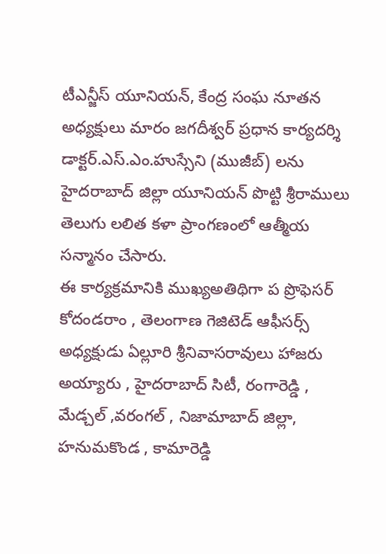టీఎన్జీస్ యూనియన్, కేంద్ర సంఘ నూతన అధ్యక్షులు మారం జగదీశ్వర్ ప్రధాన కార్యదర్శి డాక్టర్.ఎస్.ఎం.హుస్సేని (ముజీబ్) లను హైదరాబాద్ జిల్లా యూనియన్ పొట్టి శ్రీరాములు తెలుగు లలిత కళా ప్రాంగణంలో ఆత్మీయ సన్మానం చేసారు.
ఈ కార్యక్రమానికి ముఖ్యఅతిథిగా ప ప్రొఫెసర్ కోదండరాం , తెలంగాణ గెజిటెడ్ ఆఫీసర్స్ అధ్యక్షుడు ఏల్లూరి శ్రీనివాసరావులు హాజరు అయ్యారు , హైదరాబాద్ సిటీ, రంగారెడ్డి , మేడ్చల్ ,వరంగల్ , నిజామాబాద్ జిల్లా, హనుమకొండ , కామారెడ్డి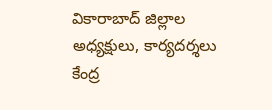వికారాబాద్ జిల్లాల అధ్యక్షులు, కార్యదర్శలు కేంద్ర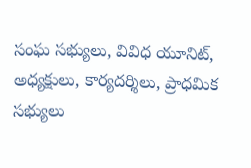సంఘ సభ్యులు, వివిధ యూనిట్, అధ్యక్షులు, కార్యదర్శిలు, ప్రాధమిక సభ్యులు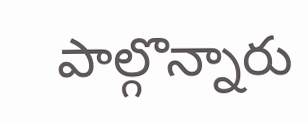పాల్గొన్నారు